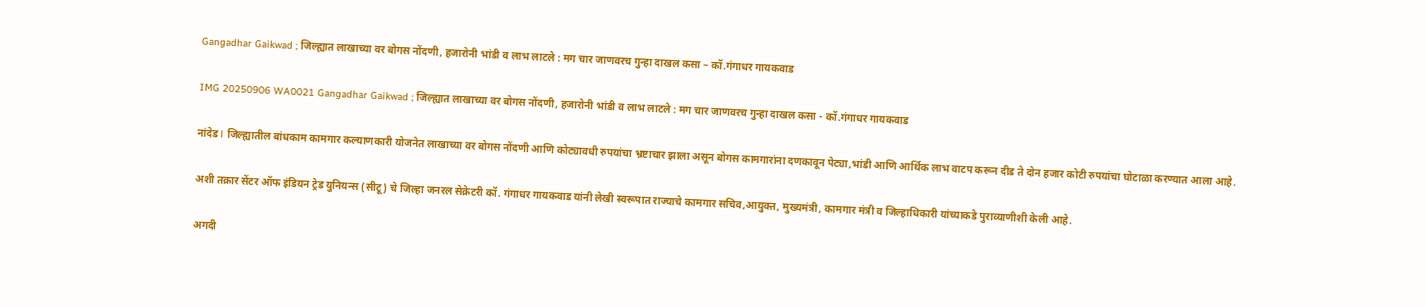Gangadhar Gaikwad ; जिल्ह्यात लाखाच्या वर बोगस नोंदणी, हजारोनी भांडी व लाभ लाटले : मग चार जाणवरच गुन्हा दाखल कसा – कॉ.गंगाधर गायकवाड

IMG 20250906 WA0021 Gangadhar Gaikwad ; जिल्ह्यात लाखाच्या वर बोगस नोंदणी, हजारोनी भांडी व लाभ लाटले : मग चार जाणवरच गुन्हा दाखल कसा - कॉ.गंगाधर गायकवाड

नांदेड l जिल्ह्यातील बांधकाम कामगार कल्याणकारी योजनेत लाखाच्या वर बोगस नोंदणी आणि कोट्यावधी रुपयांचा भ्रष्टाचार झाला असून बोगस कामगारांना दणकावून पेट्या,भांडी आणि आर्थिक लाभ वाटप करून दीड ते दोन हजार कोटी रुपयांचा घोटाळा करण्यात आला आहे.

अशी तक्रार सेंटर ऑफ इंडियन ट्रेड युनियन्स (सीटू) चे जिल्हा जनरल सेक्रेटरी कॉ. गंगाधर गायकवाड यांनी लेखी स्वरूपात राज्याचे कामगार सचिव,आयुक्त, मुख्यमंत्री, कामगार मंत्री व जिल्हाधिकारी यांच्याकडे पुराव्याणीशी केली आहे.

अगदी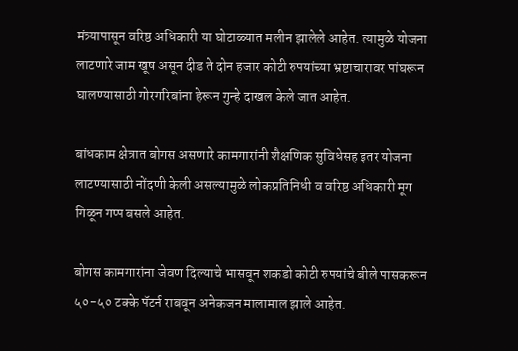मंत्र्यापासून वरिष्ठ अधिकारी या घोटाळ्यात मलीन झालेले आहेत. त्यामुळे योजना लाटणारे जाम खूष असून दीड ते दोन हजार कोटी रुपयांच्या भ्रष्टाचारावर पांघरून घालण्यासाठी गोरगरिबांना हेरून गुन्हे दाखल केले जात आहेत.

बांधकाम क्षेत्रात बोगस असणारे कामगारांनी शैक्षणिक सुविधेसह इतर योजना लाटण्यासाठी नोंदणी केली असल्यामुळे लोकप्रतिनिधी व वरिष्ठ अधिकारी मूग गिळून गप्प बसले आहेत.

बोगस कामगारांना जेवण दिल्याचे भासवून शकडो कोटी रुपयांचे बीले पासकरून ५०-५० टक्के पॅटर्न राबवून अनेकजन मालामाल झाले आहेत.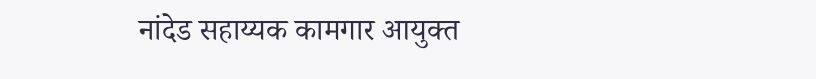नांदेड सहाय्यक कामगार आयुक्त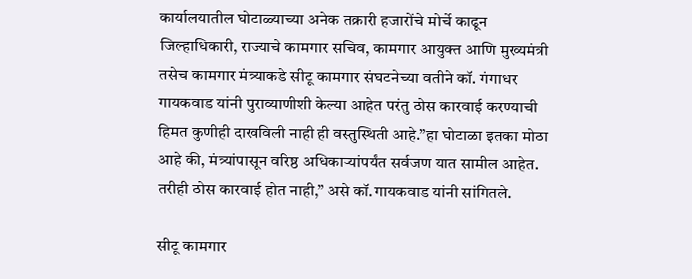कार्यालयातील घोटाळ्याच्या अनेक तक्रारी हजारोंचे मोर्चे काढून जिल्हाधिकारी, राज्याचे कामगार सचिव, कामगार आयुक्त आणि मुख्यमंत्री तसेच कामगार मंत्र्याकडे सीटू कामगार संघटनेच्या वतीने कॉ. गंगाधर गायकवाड यांनी पुराव्याणीशी केल्या आहेत परंतु ठोस कारवाई करण्याची हिमत कुणीही दाखविली नाही ही वस्तुस्थिती आहे.”हा घोटाळा इतका मोठा आहे की, मंत्र्यांपासून वरिष्ठ अधिकाऱ्यांपर्यंत सर्वजण यात सामील आहेत. तरीही ठोस कारवाई होत नाही,” असे कॉ.गायकवाड यांनी सांगितले.

सीटू कामगार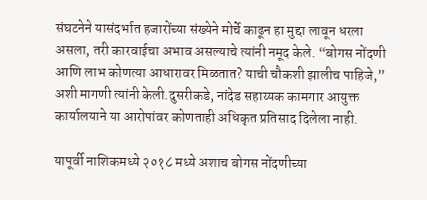संघटनेने यासंदर्भात हजारोंच्या संख्येने मोर्चे काढून हा मुद्दा लावून धरला असला, तरी कारवाईचा अभाव असल्याचे त्यांनी नमूद केले. “बोगस नोंदणी आणि लाभ कोणत्या आधारावर मिळतात? याची चौकशी झालीच पाहिजे,” अशी मागणी त्यांनी केली.दुसरीकडे, नांदेड सहाय्यक कामगार आयुक्त कार्यालयाने या आरोपांवर कोणताही अधिकृत प्रतिसाद दिलेला नाही.

यापूर्वी नाशिकमध्ये २०१८ मध्ये अशाच बोगस नोंदणीच्या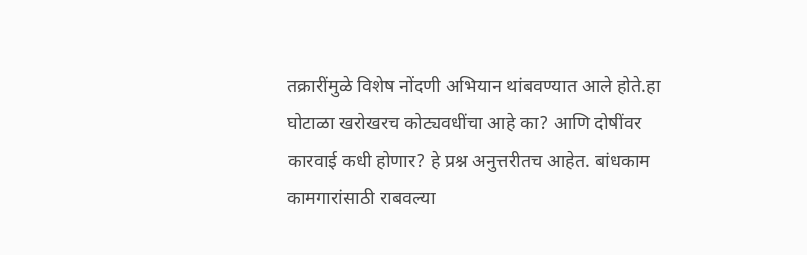तक्रारींमुळे विशेष नोंदणी अभियान थांबवण्यात आले होते.हा घोटाळा खरोखरच कोट्यवधींचा आहे का? आणि दोषींवर कारवाई कधी होणार? हे प्रश्न अनुत्तरीतच आहेत. बांधकाम कामगारांसाठी राबवल्या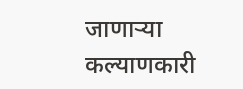जाणाऱ्या कल्याणकारी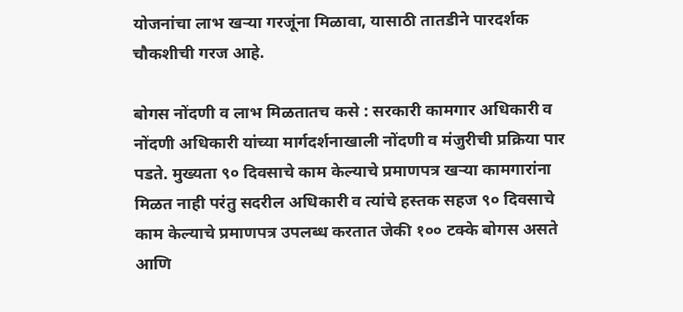योजनांचा लाभ खऱ्या गरजूंना मिळावा, यासाठी तातडीने पारदर्शक चौकशीची गरज आहे.

बोगस नोंदणी व लाभ मिळतातच कसे : सरकारी कामगार अधिकारी व नोंदणी अधिकारी यांच्या मार्गदर्शनाखाली नोंदणी व मंजुरीची प्रक्रिया पार पडते. मुख्यता ९० दिवसाचे काम केल्याचे प्रमाणपत्र खऱ्या कामगारांना मिळत नाही परंतु सदरील अधिकारी व त्यांचे हस्तक सहज ९० दिवसाचे काम केल्याचे प्रमाणपत्र उपलब्ध करतात जेकी १०० टक्के बोगस असते आणि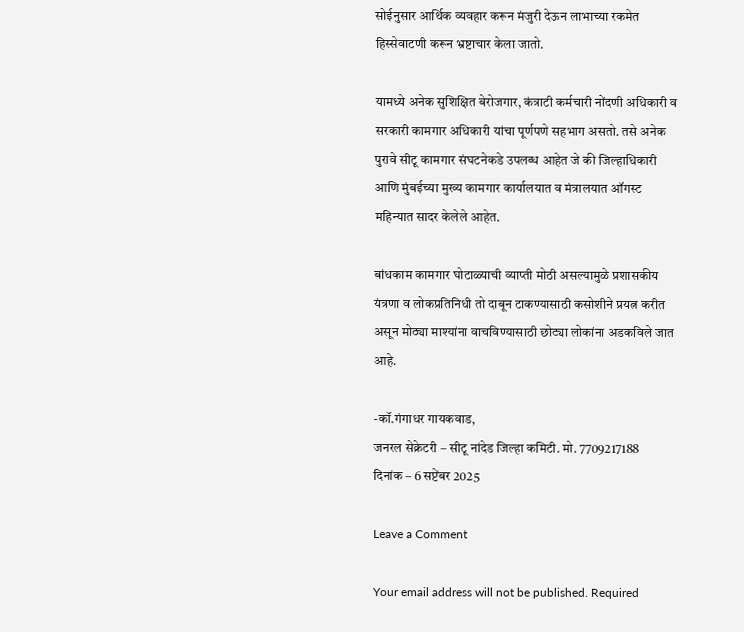सोईनुसार आर्थिक व्यवहार करून मंजुरी देऊन लाभाच्या रकमेत हिस्सेवाटणी करून भ्रष्टाचार केला जातो.

यामध्ये अनेक सुशिक्षित बेरोजगार, कंत्राटी कर्मचारी नोंदणी अधिकारी व सरकारी कामगार अधिकारी यांचा पूर्णपणे सहभाग असतो. तसे अनेक पुरावे सीटू कामगार संघटनेकडे उपलब्ध आहेत जे की जिल्हाधिकारी आणि मुंबईच्या मुख्य कामगार कार्यालयात व मंत्रालयात ऑगस्ट महिन्यात सादर केलेले आहेत.

बांधकाम कामगार घोटाळ्याची व्याप्ती मोठी असल्यामुळे प्रशासकीय यंत्रणा व लोकप्रतिनिधी तो दाबून टाकण्यासाठी कसोशीने प्रयत्न करीत असून मोठ्या माश्यांना वाचविण्यासाठी छोट्या लोकांना अडकविले जात आहे.

-कॉ.गंगाधर गायकवाड,
जनरल सेक्रेटरी – सीटू नांदेड जिल्हा कमिटी. मो. 7709217188
दिनांक – 6 सप्टेंबर 2025

Leave a Comment

Your email address will not be published. Required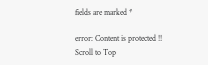fields are marked *

error: Content is protected !!
Scroll to Top